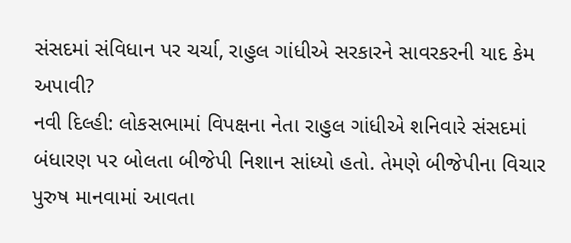સંસદમાં સંવિધાન પર ચર્ચા, રાહુલ ગાંધીએ સરકારને સાવરકરની યાદ કેમ અપાવી?
નવી દિલ્હી: લોકસભામાં વિપક્ષના નેતા રાહુલ ગાંધીએ શનિવારે સંસદમાં બંધારણ પર બોલતા બીજેપી નિશાન સાંધ્યો હતો. તેમણે બીજેપીના વિચાર પુરુષ માનવામાં આવતા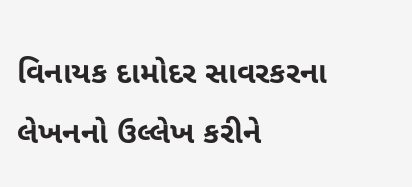વિનાયક દામોદર સાવરકરના લેખનનો ઉલ્લેખ કરીને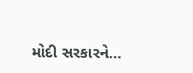મોદી સરકારને…